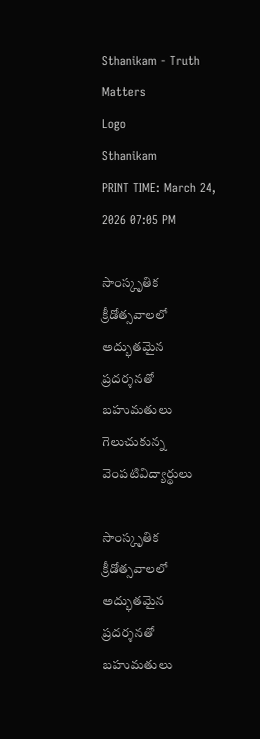Sthanikam - Truth Matters
Logo
Sthanikam
PRINT TIME: March 24, 2026 07:05 PM

సాంస్కృతిక క్రీడోత్సవాలలో అద్భుతమైన ప్రదర్శనతో బహుమతులు గెలుచుకున్న వెంపటివిద్యార్థులు

సాంస్కృతిక క్రీడోత్సవాలలో అద్భుతమైన ప్రదర్శనతో బహుమతులు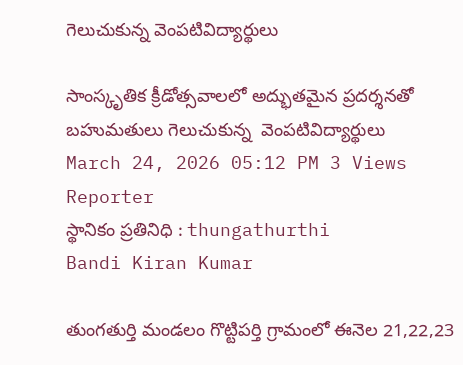గెలుచుకున్న వెంపటివిద్యార్థులు

సాంస్కృతిక క్రీడోత్సవాలలో అద్భుతమైన ప్రదర్శనతో బహుమతులు గెలుచుకున్న  వెంపటివిద్యార్థులు
March 24, 2026 05:12 PM 3 Views
Reporter
స్థానికం ప్రతినిధి : thungathurthi
Bandi Kiran Kumar

తుంగతుర్తి మండలం గొట్టిపర్తి గ్రామంలో ఈనెల 21,22,23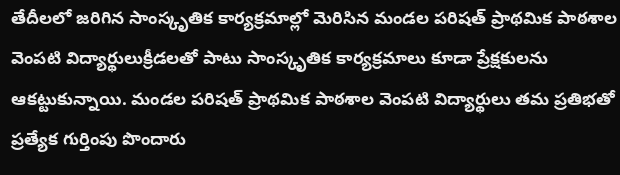తేదీలలో జరిగిన సాంస్కృతిక కార్యక్రమాల్లో మెరిసిన మండల పరిషత్ ప్రాథమిక పాఠశాల వెంపటి విద్యార్థులుక్రీడలతో పాటు సాంస్కృతిక కార్యక్రమాలు కూడా ప్రేక్షకులను ఆకట్టుకున్నాయి. మండల పరిషత్ ప్రాథమిక పాఠశాల వెంపటి విద్యార్థులు తమ ప్రతిభతో ప్రత్యేక గుర్తింపు పొందారు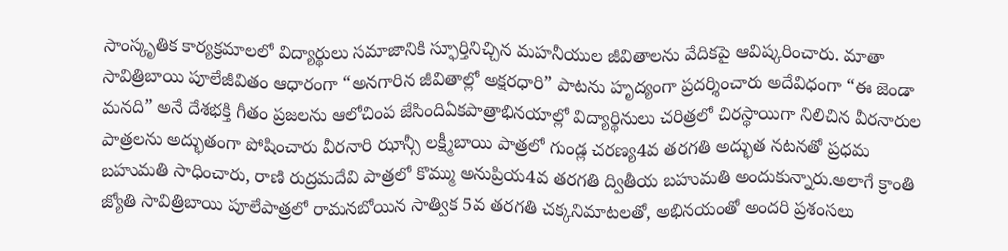సాంస్కృతిక కార్యక్రమాలలో విద్యార్థులు సమాజానికి స్ఫూర్తినిచ్చిన మహనీయుల జీవితాలను వేదికపై ఆవిష్కరించారు. మాతా సావిత్రిబాయి పూలేజీవితం ఆధారంగా “అనగారిన జీవితాల్లో అక్షరధారి” పాటను హృద్యంగా ప్రదర్శించారు అదేవిధంగా “ఈ జెండా మనది” అనే దేశభక్తి గీతం ప్రజలను ఆలోచింప జేసిందిఏకపాత్రాభినయాల్లో విద్యార్థినులు చరిత్రలో చిరస్థాయిగా నిలిచిన వీరనారుల పాత్రలను అద్భుతంగా పోషించారు వీరనారి ఝాన్సీ లక్ష్మీబాయి పాత్రలో గుండ్ల చరణ్య4వ తరగతి అద్భుత నటనతో ప్రధమ బహుమతి సాధించారు, రాణి రుద్రమదేవి పాత్రలో కొమ్ము అనుప్రియ4వ తరగతి ద్వితీయ బహుమతి అందుకున్నారు.అలాగే క్రాంతి జ్యోతి సావిత్రిబాయి పూలేపాత్రలో రామనబోయిన సాత్విక 5వ తరగతి చక్కనిమాటలతో, అభినయంతో అందరి ప్రశంసలు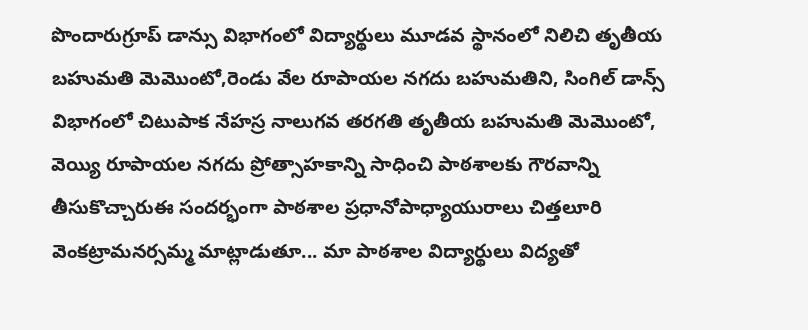పొందారుగ్రూప్ డాన్సు విభాగంలో విద్యార్థులు మూడవ స్థానంలో నిలిచి తృతీయ బహుమతి మెమొంటో,రెండు వేల రూపాయల నగదు బహుమతిని, సింగిల్ డాన్స్ విభాగంలో చిటుపాక నేహస్ర నాలుగవ తరగతి తృతీయ బహుమతి మెమొంటో, వెయ్యి రూపాయల నగదు ప్రోత్సాహకాన్ని సాధించి పాఠశాలకు గౌరవాన్ని తీసుకొచ్చారుఈ సందర్భంగా పాఠశాల ప్రధానోపాధ్యాయురాలు చిత్తలూరి వెంకట్రామనర్సమ్మ మాట్లాడుతూ... మా పాఠశాల విద్యార్థులు విద్యతో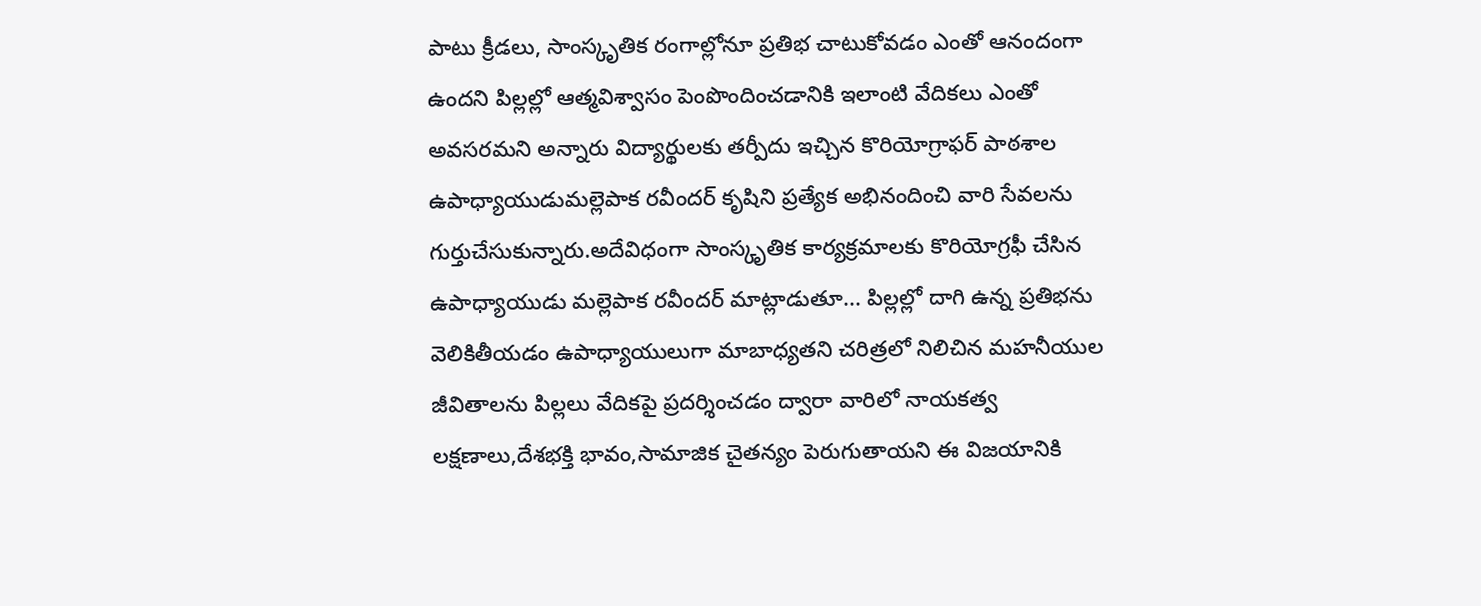పాటు క్రీడలు, సాంస్కృతిక రంగాల్లోనూ ప్రతిభ చాటుకోవడం ఎంతో ఆనందంగా ఉందని పిల్లల్లో ఆత్మవిశ్వాసం పెంపొందించడానికి ఇలాంటి వేదికలు ఎంతో అవసరమని అన్నారు విద్యార్థులకు తర్పీదు ఇచ్చిన కొరియోగ్రాఫర్ పాఠశాల ఉపాధ్యాయుడుమల్లెపాక రవీందర్ కృషిని ప్రత్యేక అభినందించి వారి సేవలను గుర్తుచేసుకున్నారు.అదేవిధంగా సాంస్కృతిక కార్యక్రమాలకు కొరియోగ్రఫీ చేసిన ఉపాధ్యాయుడు మల్లెపాక రవీందర్ మాట్లాడుతూ... పిల్లల్లో దాగి ఉన్న ప్రతిభను వెలికితీయడం ఉపాధ్యాయులుగా మాబాధ్యతని చరిత్రలో నిలిచిన మహనీయుల జీవితాలను పిల్లలు వేదికపై ప్రదర్శించడం ద్వారా వారిలో నాయకత్వ లక్షణాలు,దేశభక్తి భావం,సామాజిక చైతన్యం పెరుగుతాయని ఈ విజయానికి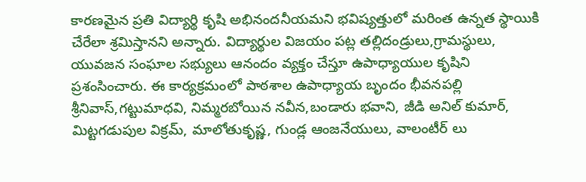కారణమైన ప్రతి విద్యార్థి కృషి అభినందనీయమని భవిష్యత్తులో మరింత ఉన్నత స్థాయికి చేరేలా శ్రమిస్తానని అన్నారు. విద్యార్థుల విజయం పట్ల తల్లిదండ్రులు,గ్రామస్థులు, యువజన సంఘాల సభ్యులు ఆనందం వ్యక్తం చేస్తూ ఉపాధ్యాయుల కృషిని ప్రశంసించారు. ఈ కార్యక్రమంలో పాఠశాల ఉపాధ్యాయ బృందం భీవనపల్లి శ్రీనివాస్,గట్టుమాధవి, నిమ్మరబోయిన నవీన,బండారు భవాని, జీడి అనిల్ కుమార్, మిట్టగడుపుల విక్రమ్, మాలోతుకృష్ణ, గుండ్ల ఆంజనేయులు, వాలంటీర్ లు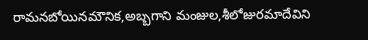రామనబోయినమౌనిక,అబ్బగాని మంజుల,శీలోజురమాదేవిని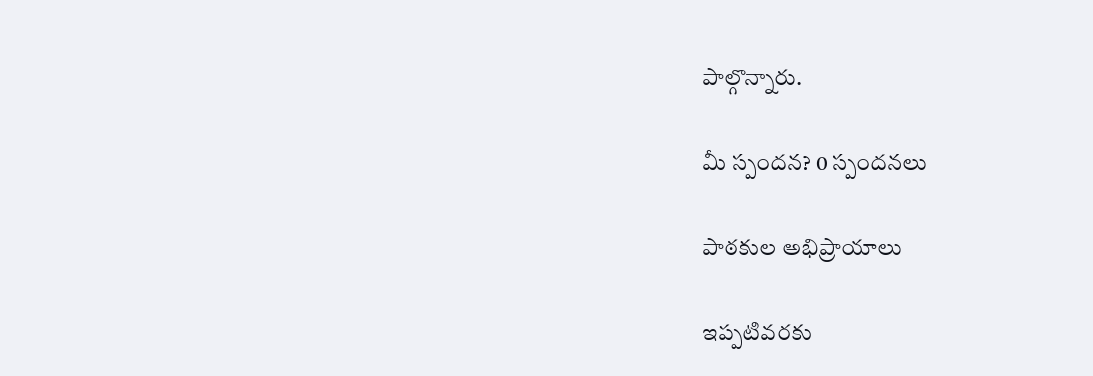పాల్గొన్నారు.

మీ స్పందన? 0 స్పందనలు

పాఠకుల అభిప్రాయాలు

ఇప్పటివరకు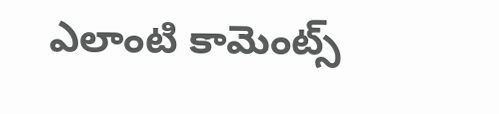ఎలాంటి కామెంట్స్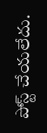పోస్ట్ చేయలేదు.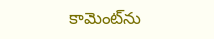కామెంట్‌ను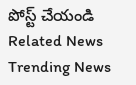పోస్ట్ చేయండి
Related News
Trending News